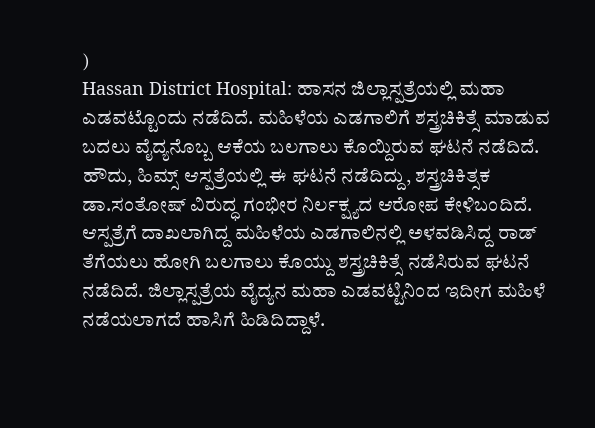)
Hassan District Hospital: ಹಾಸನ ಜಿಲ್ಲಾಸ್ಪತ್ರೆಯಲ್ಲಿ ಮಹಾ ಎಡವಟ್ಟೊಂದು ನಡೆದಿದೆ. ಮಹಿಳೆಯ ಎಡಗಾಲಿಗೆ ಶಸ್ತ್ರಚಿಕಿತ್ಸೆ ಮಾಡುವ ಬದಲು ವೈದ್ಯನೊಬ್ಬ ಆಕೆಯ ಬಲಗಾಲು ಕೊಯ್ದಿರುವ ಘಟನೆ ನಡೆದಿದೆ. ಹೌದು, ಹಿಮ್ಸ್ ಆಸ್ಪತ್ರೆಯಲ್ಲಿ ಈ ಘಟನೆ ನಡೆದಿದ್ದು, ಶಸ್ತ್ರಚಿಕಿತ್ಸಕ ಡಾ.ಸಂತೋಷ್ ವಿರುದ್ಧ ಗಂಭೀರ ನಿರ್ಲಕ್ಷ್ಯದ ಆರೋಪ ಕೇಳಿಬಂದಿದೆ.
ಆಸ್ಪತ್ರೆಗೆ ದಾಖಲಾಗಿದ್ದ ಮಹಿಳೆಯ ಎಡಗಾಲಿನಲ್ಲಿ ಅಳವಡಿಸಿದ್ದ ರಾಡ್ ತೆಗೆಯಲು ಹೋಗಿ ಬಲಗಾಲು ಕೊಯ್ದು ಶಸ್ತ್ರಚಿಕಿತ್ಸೆ ನಡೆಸಿರುವ ಘಟನೆ ನಡೆದಿದೆ. ಜಿಲ್ಲಾಸ್ಪತ್ರೆಯ ವೈದ್ಯನ ಮಹಾ ಎಡವಟ್ಟಿನಿಂದ ಇದೀಗ ಮಹಿಳೆ ನಡೆಯಲಾಗದೆ ಹಾಸಿಗೆ ಹಿಡಿದಿದ್ದಾಳೆ.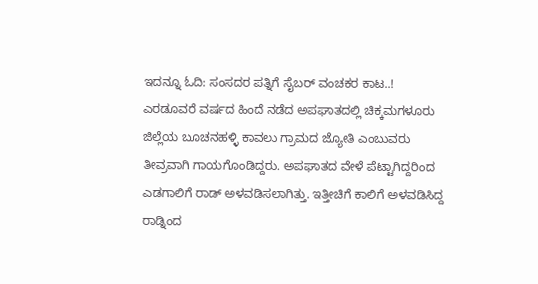ಇದನ್ನೂ ಓದಿ: ಸಂಸದರ ಪತ್ನಿಗೆ ಸೈಬರ್ ವಂಚಕರ ಕಾಟ..!
ಎರಡೂವರೆ ವರ್ಷದ ಹಿಂದೆ ನಡೆದ ಅಪಘಾತದಲ್ಲಿ ಚಿಕ್ಕಮಗಳೂರು ಜಿಲ್ಲೆಯ ಬೂಚನಹಳ್ಳಿ ಕಾವಲು ಗ್ರಾಮದ ಜ್ಯೋತಿ ಎಂಬುವರು ತೀವ್ರವಾಗಿ ಗಾಯಗೊಂಡಿದ್ದರು. ಅಪಘಾತದ ವೇಳೆ ಪೆಟ್ಟಾಗಿದ್ದರಿಂದ ಎಡಗಾಲಿಗೆ ರಾಡ್ ಅಳವಡಿಸಲಾಗಿತ್ತು. ಇತ್ತೀಚಿಗೆ ಕಾಲಿಗೆ ಅಳವಡಿಸಿದ್ದ ರಾಡ್ನಿಂದ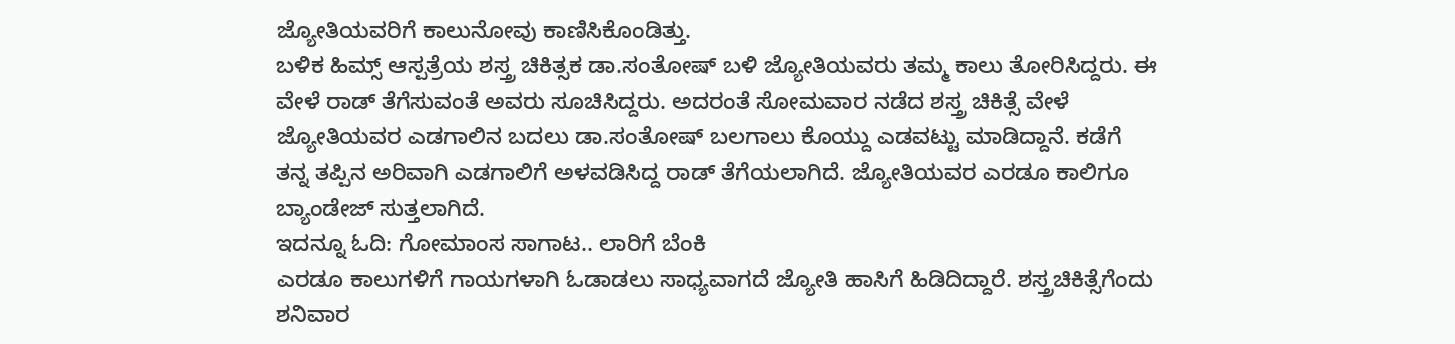ಜ್ಯೋತಿಯವರಿಗೆ ಕಾಲುನೋವು ಕಾಣಿಸಿಕೊಂಡಿತ್ತು.
ಬಳಿಕ ಹಿಮ್ಸ್ ಆಸ್ಪತ್ರೆಯ ಶಸ್ತ್ರ ಚಿಕಿತ್ಸಕ ಡಾ.ಸಂತೋಷ್ ಬಳಿ ಜ್ಯೋತಿಯವರು ತಮ್ಮ ಕಾಲು ತೋರಿಸಿದ್ದರು. ಈ ವೇಳೆ ರಾಡ್ ತೆಗೆಸುವಂತೆ ಅವರು ಸೂಚಿಸಿದ್ದರು. ಅದರಂತೆ ಸೋಮವಾರ ನಡೆದ ಶಸ್ತ್ರ ಚಿಕಿತ್ಸೆ ವೇಳೆ ಜ್ಯೋತಿಯವರ ಎಡಗಾಲಿನ ಬದಲು ಡಾ.ಸಂತೋಷ್ ಬಲಗಾಲು ಕೊಯ್ದು ಎಡವಟ್ಟು ಮಾಡಿದ್ದಾನೆ. ಕಡೆಗೆ ತನ್ನ ತಪ್ಪಿನ ಅರಿವಾಗಿ ಎಡಗಾಲಿಗೆ ಅಳವಡಿಸಿದ್ದ ರಾಡ್ ತೆಗೆಯಲಾಗಿದೆ. ಜ್ಯೋತಿಯವರ ಎರಡೂ ಕಾಲಿಗೂ ಬ್ಯಾಂಡೇಜ್ ಸುತ್ತಲಾಗಿದೆ.
ಇದನ್ನೂ ಓದಿ: ಗೋಮಾಂಸ ಸಾಗಾಟ.. ಲಾರಿಗೆ ಬೆಂಕಿ
ಎರಡೂ ಕಾಲುಗಳಿಗೆ ಗಾಯಗಳಾಗಿ ಓಡಾಡಲು ಸಾಧ್ಯವಾಗದೆ ಜ್ಯೋತಿ ಹಾಸಿಗೆ ಹಿಡಿದಿದ್ದಾರೆ. ಶಸ್ತ್ರಚಿಕಿತ್ಸೆಗೆಂದು ಶನಿವಾರ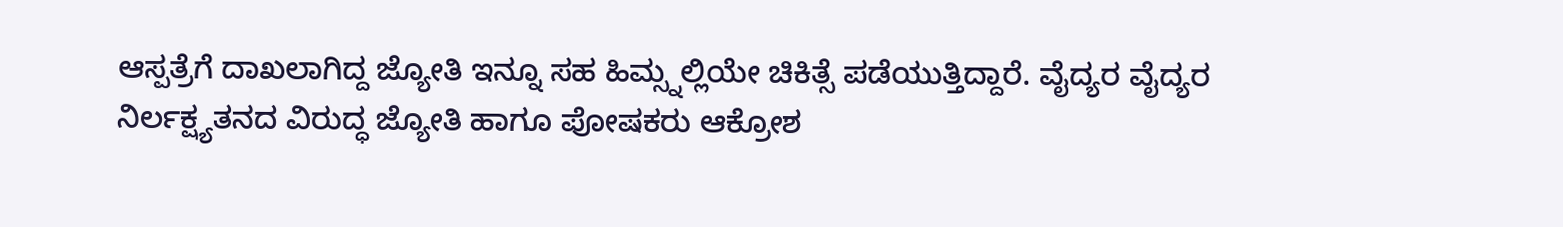ಆಸ್ಪತ್ರೆಗೆ ದಾಖಲಾಗಿದ್ದ ಜ್ಯೋತಿ ಇನ್ನೂ ಸಹ ಹಿಮ್ಸ್ನಲ್ಲಿಯೇ ಚಿಕಿತ್ಸೆ ಪಡೆಯುತ್ತಿದ್ದಾರೆ. ವೈದ್ಯರ ವೈದ್ಯರ ನಿರ್ಲಕ್ಷ್ಯತನದ ವಿರುದ್ಧ ಜ್ಯೋತಿ ಹಾಗೂ ಪೋಷಕರು ಆಕ್ರೋಶ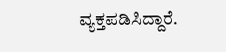ವ್ಯಕ್ತಪಡಿಸಿದ್ದಾರೆ.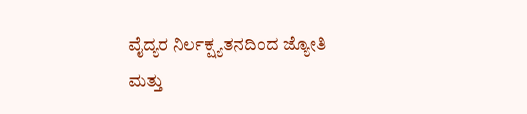ವೈದ್ಯರ ನಿರ್ಲಕ್ಷ್ಯತನದಿಂದ ಜ್ಯೋತಿ ಮತ್ತು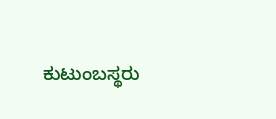ಕುಟುಂಬಸ್ಥರು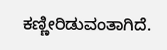ಕಣ್ಣೀರಿಡುವಂತಾಗಿದೆ.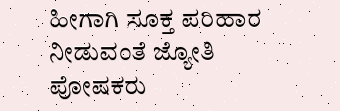ಹೀಗಾಗಿ ಸೂಕ್ತ ಪರಿಹಾರ ನೀಡುವಂತೆ ಜ್ಯೋತಿ ಪೋಷಕರು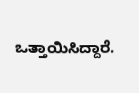ಒತ್ತಾಯಿಸಿದ್ದಾರೆ.